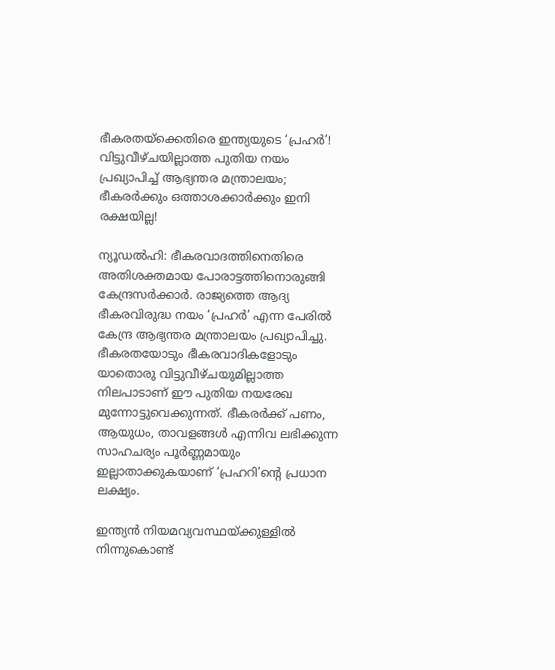ഭീകരതയ്ക്കെതിരെ ഇന്ത്യയുടെ ‘പ്രഹർ’! വിട്ടുവീഴ്ചയില്ലാത്ത പുതിയ നയം പ്രഖ്യാപിച്ച് ആഭ്യന്തര മന്ത്രാലയം; ഭീകരർക്കും ഒത്താശക്കാർക്കും ഇനി രക്ഷയില്ല!

ന്യൂഡൽഹി: ഭീകരവാദത്തിനെതിരെ അതിശക്തമായ പോരാട്ടത്തിനൊരുങ്ങി കേന്ദ്രസർക്കാർ. രാജ്യത്തെ ആദ്യ ഭീകരവിരുദ്ധ നയം ‘പ്രഹർ’ എന്ന പേരിൽ കേന്ദ്ര ആഭ്യന്തര മന്ത്രാലയം പ്രഖ്യാപിച്ചു. ഭീകരതയോടും ഭീകരവാദികളോടും യാതൊരു വിട്ടുവീഴ്ചയുമില്ലാത്ത നിലപാടാണ് ഈ പുതിയ നയരേഖ മുന്നോട്ടുവെക്കുന്നത്. ഭീകരർക്ക് പണം, ആയുധം, താവളങ്ങൾ എന്നിവ ലഭിക്കുന്ന സാഹചര്യം പൂർണ്ണമായും ഇല്ലാതാക്കുകയാണ് ‘പ്രഹറി’ന്റെ പ്രധാന ലക്ഷ്യം.

ഇന്ത്യൻ നിയമവ്യവസ്ഥയ്ക്കുള്ളിൽ നിന്നുകൊണ്ട്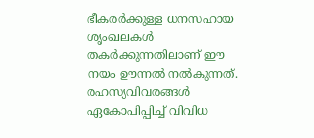ഭീകരർക്കുള്ള ധനസഹായ ശൃംഖലകൾ തകർക്കുന്നതിലാണ് ഈ നയം ഊന്നൽ നൽകുന്നത്. രഹസ്യവിവരങ്ങൾ ഏകോപിപ്പിച്ച് വിവിധ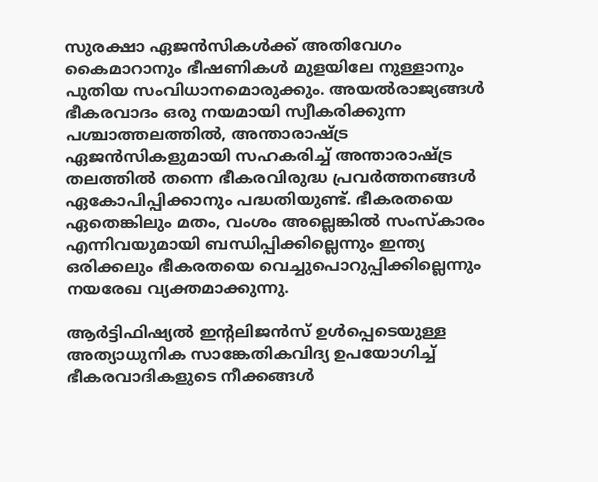സുരക്ഷാ ഏജൻസികൾക്ക് അതിവേഗം കൈമാറാനും ഭീഷണികൾ മുളയിലേ നുള്ളാനും പുതിയ സംവിധാനമൊരുക്കും. അയൽരാജ്യങ്ങൾ ഭീകരവാദം ഒരു നയമായി സ്വീകരിക്കുന്ന പശ്ചാത്തലത്തിൽ, അന്താരാഷ്ട്ര ഏജൻസികളുമായി സഹകരിച്ച് അന്താരാഷ്ട്ര തലത്തിൽ തന്നെ ഭീകരവിരുദ്ധ പ്രവർത്തനങ്ങൾ ഏകോപിപ്പിക്കാനും പദ്ധതിയുണ്ട്. ഭീകരതയെ ഏതെങ്കിലും മതം, വംശം അല്ലെങ്കിൽ സംസ്കാരം എന്നിവയുമായി ബന്ധിപ്പിക്കില്ലെന്നും ഇന്ത്യ ഒരിക്കലും ഭീകരതയെ വെച്ചുപൊറുപ്പിക്കില്ലെന്നും നയരേഖ വ്യക്തമാക്കുന്നു.

ആർട്ടിഫിഷ്യൽ ഇന്റലിജൻസ് ഉൾപ്പെടെയുള്ള അത്യാധുനിക സാങ്കേതികവിദ്യ ഉപയോഗിച്ച് ഭീകരവാദികളുടെ നീക്കങ്ങൾ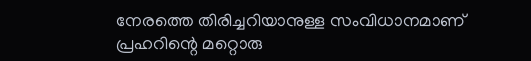നേരത്തെ തിരിച്ചറിയാനുള്ള സംവിധാനമാണ് പ്രഹറിന്റെ മറ്റൊരു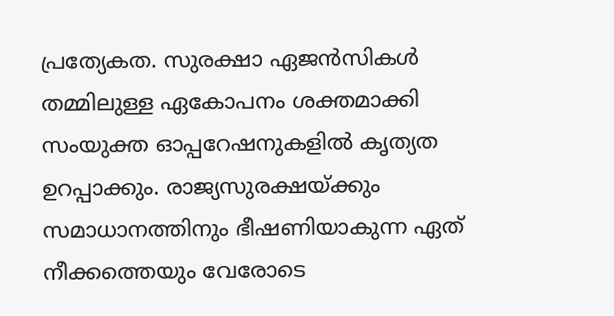പ്രത്യേകത. സുരക്ഷാ ഏജൻസികൾ തമ്മിലുള്ള ഏകോപനം ശക്തമാക്കി സംയുക്ത ഓപ്പറേഷനുകളിൽ കൃത്യത ഉറപ്പാക്കും. രാജ്യസുരക്ഷയ്ക്കും സമാധാനത്തിനും ഭീഷണിയാകുന്ന ഏത് നീക്കത്തെയും വേരോടെ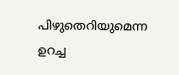പിഴുതെറിയുമെന്ന ഉറച്ച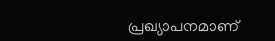പ്രഖ്യാപനമാണ്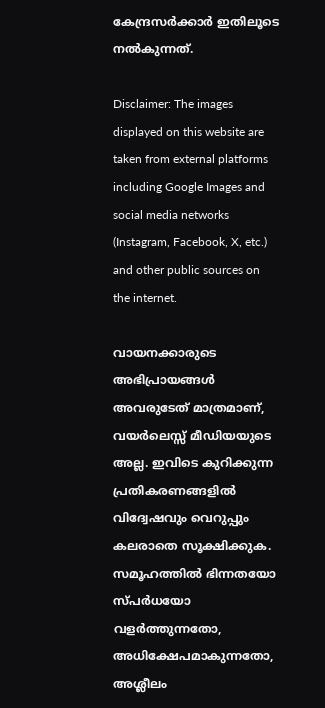കേന്ദ്രസർക്കാർ ഇതിലൂടെ നൽകുന്നത്.

Disclaimer: The images displayed on this website are taken from external platforms including Google Images and social media networks (Instagram, Facebook, X, etc.) and other public sources on the internet.

വായനക്കാരുടെ അഭിപ്രായങ്ങള്‍ അവരുടേത് മാത്രമാണ്, വയർലെസ്സ് മീഡിയയുടെ അല്ല. ഇവിടെ കുറിക്കുന്ന പ്രതികരണങ്ങളിൽ വിദ്വേഷവും വെറുപ്പും കലരാതെ സൂക്ഷിക്കുക. സമൂഹത്തിൽ ഭിന്നതയോ സ്‌പർധയോ വളർത്തുന്നതോ, അധിക്ഷേപമാകുന്നതോ, അശ്ലീലം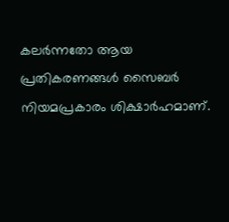കലർന്നതോ ആയ പ്രതികരണങ്ങൾ സൈബർ നിയമപ്രകാരം ശിക്ഷാർഹമാണ്.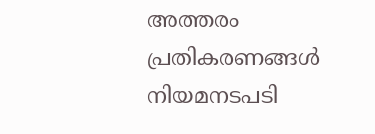അത്തരം പ്രതികരണങ്ങൾ നിയമനടപടി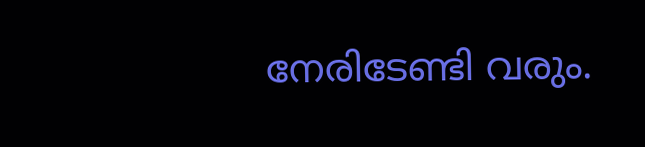നേരിടേണ്ടി വരും.